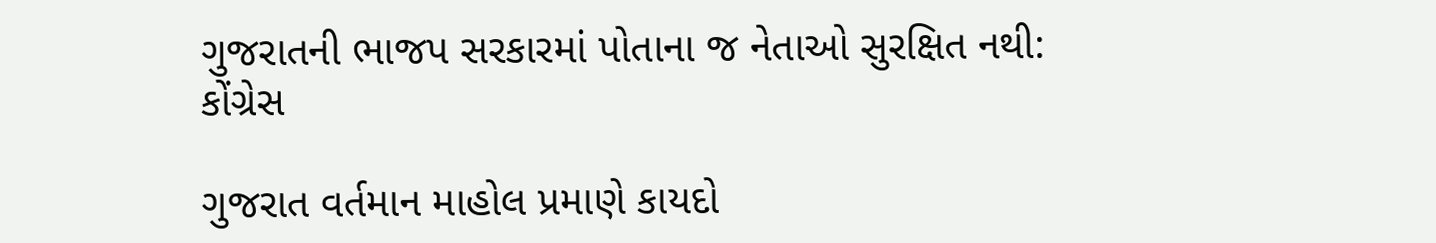ગુજરાતની ભાજપ સરકારમાં પોતાના જ નેતાઓ સુરક્ષિત નથી: કોંગ્રેસ

ગુજરાત વર્તમાન માહોલ પ્રમાણે કાયદો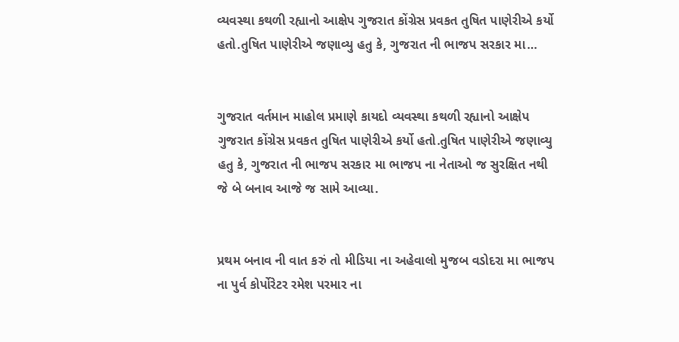વ્યવસ્થા કથળી રહ્યાનો આક્ષેપ ગુજરાત કોંગ્રેસ પ્રવકત તુષિત પાણેરીએ કર્યો હતો.તુષિત પાણેરીએ જણાવ્યુ હતુ કે, ગુજરાત ની ભાજપ સરકાર મા…


ગુજરાત વર્તમાન માહોલ પ્રમાણે કાયદો વ્યવસ્થા કથળી રહ્યાનો આક્ષેપ ગુજરાત કોંગ્રેસ પ્રવકત તુષિત પાણેરીએ કર્યો હતો.તુષિત પાણેરીએ જણાવ્યુ હતુ કે, ગુજરાત ની ભાજપ સરકાર મા ભાજપ ના નેતાઓ જ સુરક્ષિત નથી જે બે બનાવ આજે જ સામે આવ્યા.


પ્રથમ બનાવ ની વાત કરું તો મીડિયા ના અહેવાલો મુજબ વડોદરા મા ભાજપ ના પુર્વ કોર્પોરેટર રમેશ પરમાર ના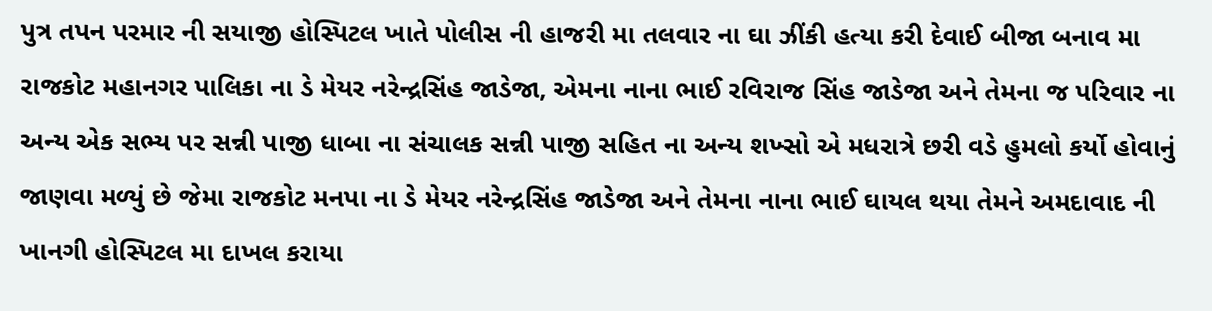પુત્ર તપન પરમાર ની સયાજી હોસ્પિટલ ખાતે પોલીસ ની હાજરી મા તલવાર ના ઘા ઝીંકી હત્યા કરી દેવાઈ બીજા બનાવ મા રાજકોટ મહાનગર પાલિકા ના ડે મેયર નરેન્દ્રસિંહ જાડેજા, એમના નાના ભાઈ રવિરાજ સિંહ જાડેજા અને તેમના જ પરિવાર ના અન્ય એક સભ્ય પર સન્ની પાજી ધાબા ના સંચાલક સન્ની પાજી સહિત ના અન્ય શખ્સો એ મધરાત્રે છરી વડે હુમલો કર્યો હોવાનું જાણવા મળ્યું છે જેમા રાજકોટ મનપા ના ડે મેયર નરેન્દ્રસિંહ જાડેજા અને તેમના નાના ભાઈ ઘાયલ થયા તેમને અમદાવાદ ની ખાનગી હોસ્પિટલ મા દાખલ કરાયા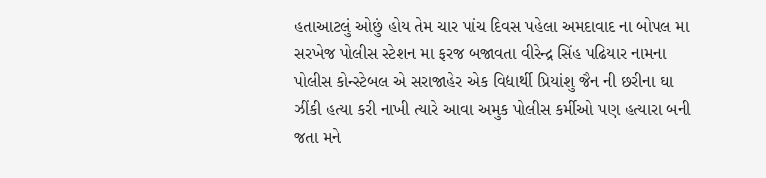હતાઆટલું ઓછું હોય તેમ ચાર પાંચ દિવસ પહેલા અમદાવાદ ના બોપલ મા સરખેજ પોલીસ સ્ટેશન મા ફરજ બજાવતા વીરેન્દ્ર સિંહ પઢિયાર નામના પોલીસ કોન્સ્ટેબલ એ સરાજાહેર એક વિદ્યાર્થી પ્રિયાંશુ જૈન ની છરીના ઘા ઝીંકી હત્યા કરી નાખી ત્યારે આવા અમુક પોલીસ કર્મીઓ પણ હત્યારા બની જતા મને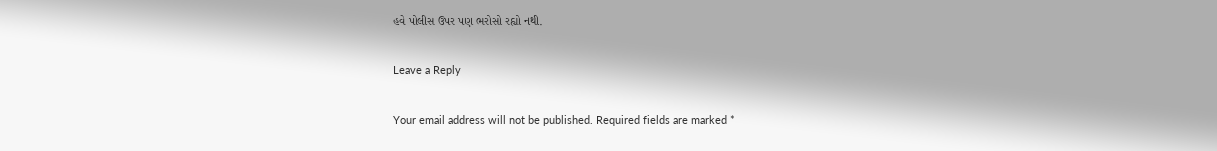હવે પોલીસ ઉપર પણ ભરોસો રહ્યો નથી.

Leave a Reply

Your email address will not be published. Required fields are marked *